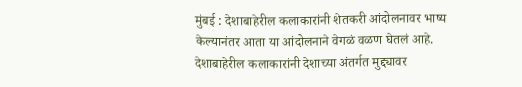मुंबई : देशाबाहेरील कलाकारांनी शेतकरी आंदोलनावर भाष्य केल्यानंतर आता या आंदोलनाने वेगळं वळण घेतलं आहे. देशाबाहेरील कलाकारांनी देशाच्या अंतर्गत मुद्द्यावर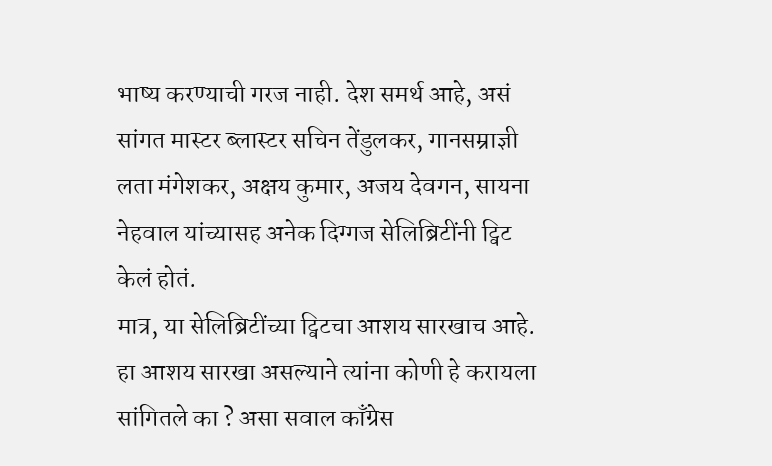भाष्य करण्याची गरज नाही. देश समर्थ आहे, असं सांगत मास्टर ब्लास्टर सचिन तेंडुलकर, गानसम्राज्ञी लता मंगेशकर, अक्षय कुमार, अजय देवगन, सायना नेहवाल यांच्यासह अनेक दिग्गज सेलिब्रिटींनी ट्विट केलं होतं.
मात्र, या सेलिब्रिटींच्या ट्विटचा आशय सारखाच आहे. हा आशय सारखा असल्याने त्यांना कोणी हे करायला सांगितले का ? असा सवाल काँग्रेस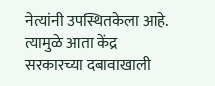नेत्यांनी उपस्थितकेला आहे. त्यामुळे आता केंद्र सरकारच्या दबावाखाली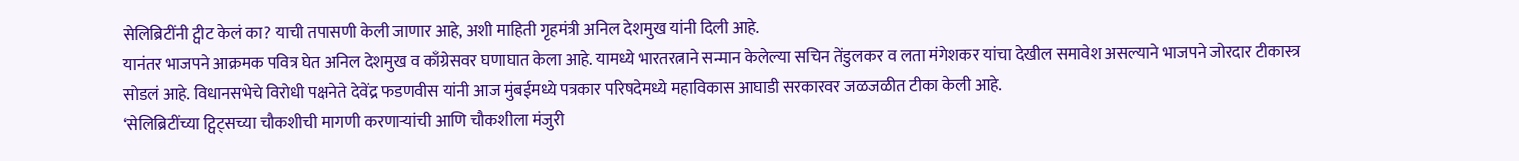सेलिब्रिटींनी ट्वीट केलं का? याची तपासणी केली जाणार आहे, अशी माहिती गृहमंत्री अनिल देशमुख यांनी दिली आहे.
यानंतर भाजपने आक्रमक पवित्र घेत अनिल देशमुख व काँग्रेसवर घणाघात केला आहे. यामध्ये भारतरत्नाने सन्मान केलेल्या सचिन तेंडुलकर व लता मंगेशकर यांचा देखील समावेश असल्याने भाजपने जोरदार टीकास्त्र सोडलं आहे. विधानसभेचे विरोधी पक्षनेते देवेंद्र फडणवीस यांनी आज मुंबईमध्ये पत्रकार परिषदेमध्ये महाविकास आघाडी सरकारवर जळजळीत टीका केली आहे.
‘सेलिब्रिटींच्या ट्विट्सच्या चौकशीची मागणी करणाऱ्यांची आणि चौकशीला मंजुरी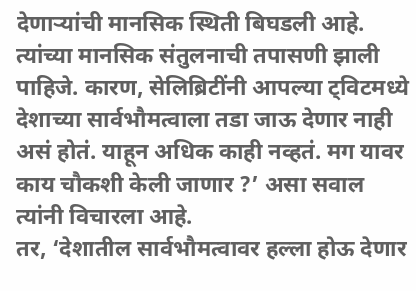देणाऱ्यांची मानसिक स्थिती बिघडली आहे. त्यांच्या मानसिक संतुलनाची तपासणी झाली पाहिजे. कारण, सेलिब्रिटींनी आपल्या ट्विटमध्ये देशाच्या सार्वभौमत्वाला तडा जाऊ देणार नाही असं होतं. याहून अधिक काही नव्हतं. मग यावर काय चौकशी केली जाणार ?’ असा सवाल त्यांनी विचारला आहे.
तर, ‘देशातील सार्वभौमत्वावर हल्ला होऊ देणार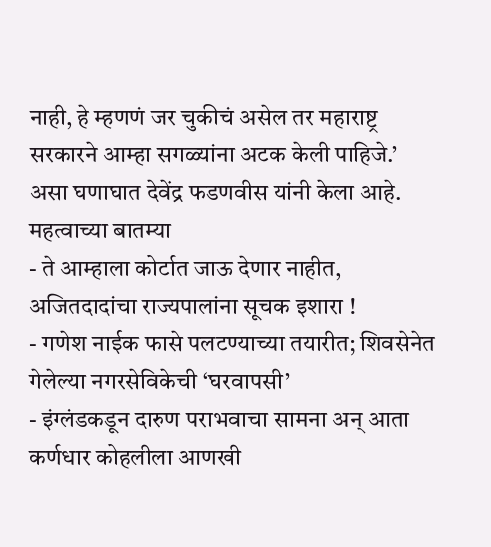नाही, हे म्हणणं जर चुकीचं असेल तर महाराष्ट्र सरकारने आम्हा सगळ्यांना अटक केली पाहिजे.’ असा घणाघात देवेंद्र फडणवीस यांनी केला आहे.
महत्वाच्या बातम्या
- ते आम्हाला कोर्टात जाऊ देणार नाहीत, अजितदादांचा राज्यपालांना सूचक इशारा !
- गणेश नाईक फासे पलटण्याच्या तयारीत; शिवसेनेत गेलेल्या नगरसेविकेची ‘घरवापसी’
- इंग्लंडकडून दारुण पराभवाचा सामना अन् आता कर्णधार कोहलीला आणखी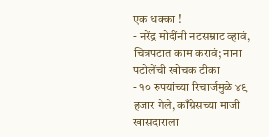एक धक्का !
- नरेंद्र मोदींनी नटसम्राट व्हावं, चित्रपटात काम करावं; नाना पटोलेंची खोचक टीका
- १० रुपयांच्या रिचार्जमुळे ४९ हजार गेले, काँग्रेसच्या माजी खासदाराला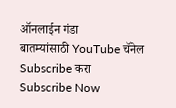ऑनलाईन गंडा
बातम्यांसाठी YouTube चॅनेल Subscribe करा
Subscribe Now